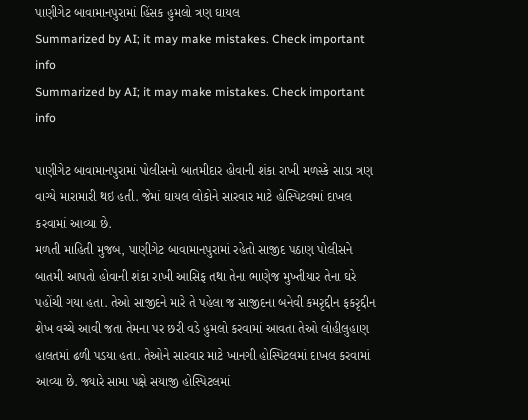પાણીગેટ બાવામાનપુરામાં હિંસક હુમલો ત્રણ ઘાયલ
Summarized by AI; it may make mistakes. Check important info
Summarized by AI; it may make mistakes. Check important info

પાણીગેટ બાવામાનપુરામાં પોલીસનો બાતમીદાર હોવાની શંકા રાખી મળસ્કે સાડા ત્રણ વાગ્યે મારામારી થઇ હતી. જેમાં ઘાયલ લોકોને સારવાર માટે હોસ્પિટલમાં દાખલ કરવામાં આવ્યા છે.
મળતી માહિતી મુજબ, પાણીગેટ બાવામાનપુરામાં રહેતો સાજીદ પઠાણ પોલીસને બાતમી આપતો હોવાની શંકા રાખી આસિફ તથા તેના ભાણેજ મુખ્તીયાર તેના ઘરે પહોંચી ગયા હતા. તેઓ સાજીદને મારે તે પહેલા જ સાજીદના બનેવી કમરૃદ્દીન ફકરૃદ્દીન શેખ વચ્ચે આવી જતા તેમના પર છરી વડે હુમલો કરવામાં આવતા તેઓ લોહીલુહાણ હાલતમાં ઢળી પડયા હતા. તેઓને સારવાર માટે ખાનગી હોસ્પિટલમાં દાખલ કરવામાં આવ્યા છે. જ્યારે સામા પક્ષે સયાજી હોસ્પિટલમાં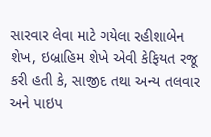સારવાર લેવા માટે ગયેલા રહીશાબેન શેખ, ઇબ્રાહિમ શેખે એવી કેફિયત રજૂ કરી હતી કે, સાજીદ તથા અન્ય તલવાર અને પાઇપ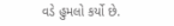વડે હુમલો કર્યો છે.